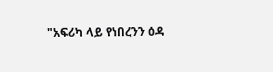"አፍሪካ ላይ የነበረንን ዕዳ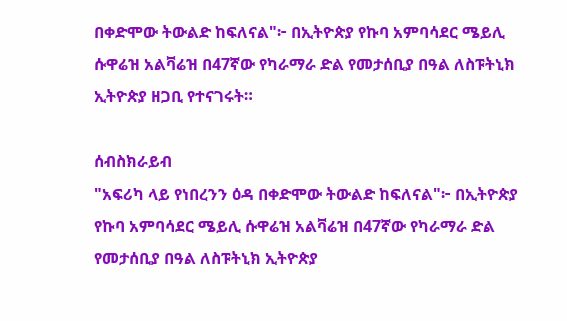በቀድሞው ትውልድ ከፍለናል"፦ በኢትዮጵያ የኩባ አምባሳደር ሜይሊ ሱዋሬዝ አልቫሬዝ በ47ኛው የካራማራ ድል የመታሰቢያ በዓል ለስፑትኒክ ኢትዮጵያ ዘጋቢ የተናገሩት።

ሰብስክራይብ
"አፍሪካ ላይ የነበረንን ዕዳ በቀድሞው ትውልድ ከፍለናል"፦ በኢትዮጵያ የኩባ አምባሳደር ሜይሊ ሱዋሬዝ አልቫሬዝ በ47ኛው የካራማራ ድል የመታሰቢያ በዓል ለስፑትኒክ ኢትዮጵያ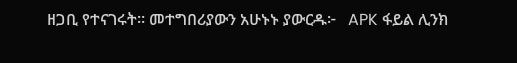ዘጋቢ የተናገሩት። መተግበሪያውን አሁኑኑ ያውርዱ፦   APK ፋይል ሊንክ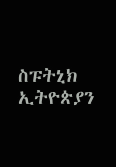ስፑትኒክ ኢትዮጵያን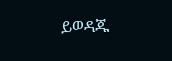ይወዳጁ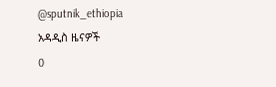@sputnik_ethiopia
አዳዲስ ዜናዎች
0